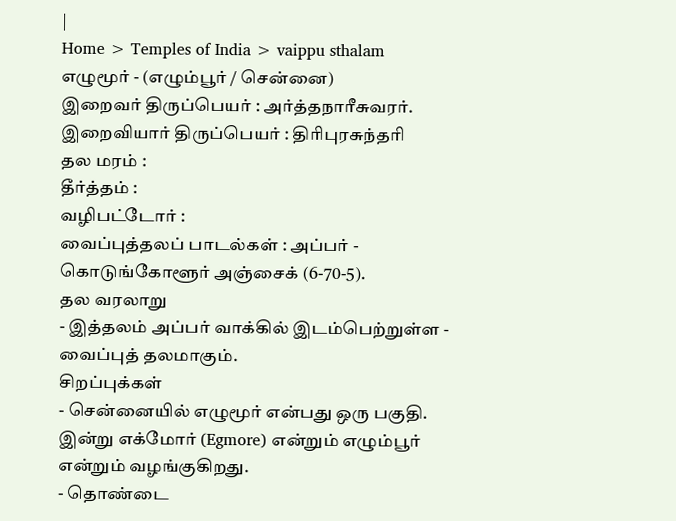|
Home > Temples of India > vaippu sthalam
எழுமூர் - (எழும்பூர் / சென்னை)
இறைவர் திருப்பெயர் : அர்த்தநாரீசுவரர்.
இறைவியார் திருப்பெயர் : திரிபுரசுந்தரி
தல மரம் :
தீர்த்தம் :
வழிபட்டோர் :
வைப்புத்தலப் பாடல்கள் : அப்பர் - கொடுங்கோளூர் அஞ்சைக் (6-70-5).
தல வரலாறு
- இத்தலம் அப்பர் வாக்கில் இடம்பெற்றுள்ள - வைப்புத் தலமாகும்.
சிறப்புக்கள்
- சென்னையில் எழுமூர் என்பது ஒரு பகுதி. இன்று எக்மோர் (Egmore) என்றும் எழும்பூர் என்றும் வழங்குகிறது.
- தொண்டை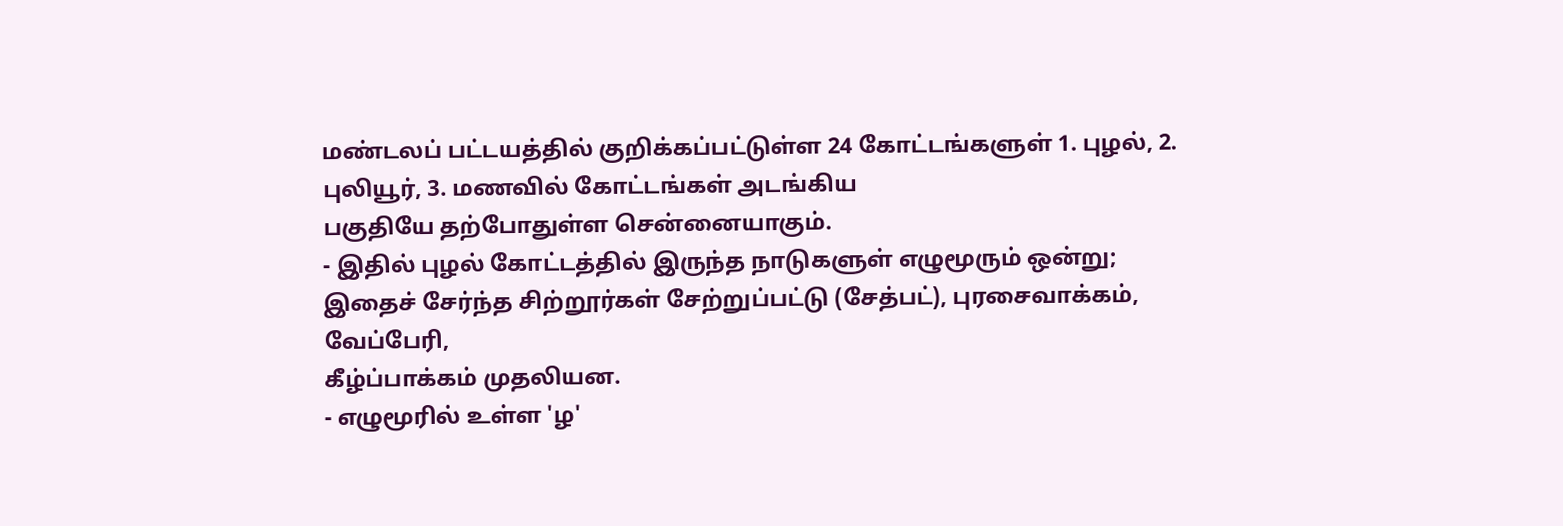மண்டலப் பட்டயத்தில் குறிக்கப்பட்டுள்ள 24 கோட்டங்களுள் 1. புழல், 2. புலியூர், 3. மணவில் கோட்டங்கள் அடங்கிய
பகுதியே தற்போதுள்ள சென்னையாகும்.
- இதில் புழல் கோட்டத்தில் இருந்த நாடுகளுள் எழுமூரும் ஒன்று; இதைச் சேர்ந்த சிற்றூர்கள் சேற்றுப்பட்டு (சேத்பட்), புரசைவாக்கம், வேப்பேரி,
கீழ்ப்பாக்கம் முதலியன.
- எழுமூரில் உள்ள 'ழ'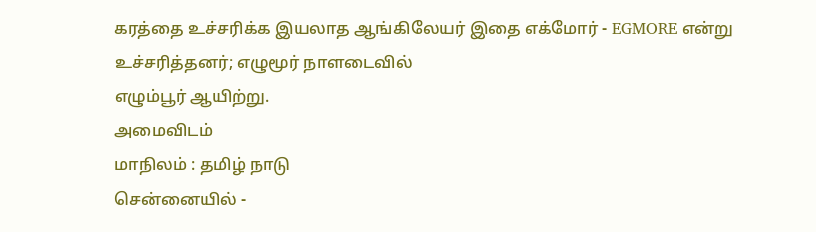கரத்தை உச்சரிக்க இயலாத ஆங்கிலேயர் இதை எக்மோர் - EGMORE என்று உச்சரித்தனர்; எழுமூர் நாளடைவில்
எழும்பூர் ஆயிற்று.
அமைவிடம்
மாநிலம் : தமிழ் நாடு
சென்னையில் -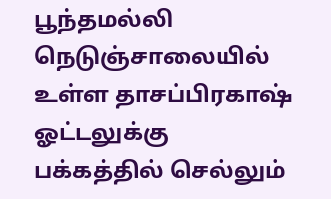பூந்தமல்லி நெடுஞ்சாலையில் உள்ள தாசப்பிரகாஷ் ஓட்டலுக்கு பக்கத்தில் செல்லும்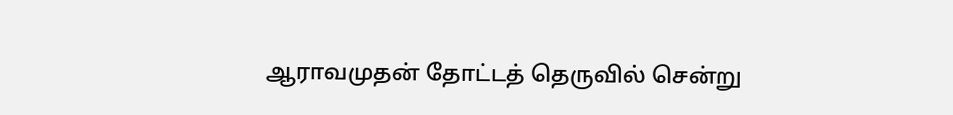ஆராவமுதன் தோட்டத் தெருவில் சென்று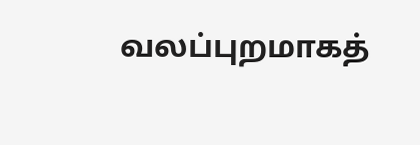வலப்புறமாகத்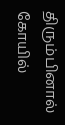திரும்பினால் கோயில்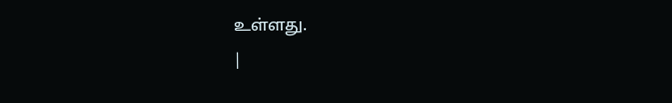உள்ளது.
|